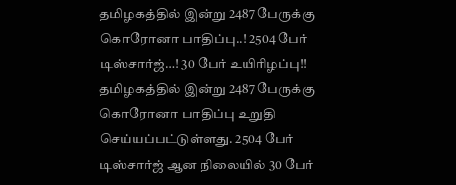தமிழகத்தில் இன்று 2487 பேருக்கு கொரோனா பாதிப்பு..! 2504 பேர் டிஸ்சார்ஜ்…! 30 பேர் உயிரிழப்பு!!
தமிழகத்தில் இன்று 2487 பேருக்கு கொரோனா பாதிப்பு உறுதி செய்யப்பட்டுள்ளது. 2504 பேர் டிஸ்சார்ஜ் ஆன நிலையில் 30 பேர்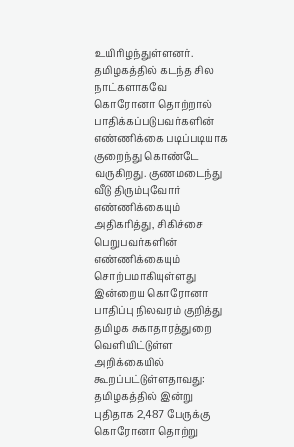உயிரிழந்துள்ளனர்.
தமிழகத்தில் கடந்த சில நாட்களாகவே கொரோனா தொற்றால் பாதிக்கப்படுபவர்களின் எண்ணிக்கை படிப்படியாக குறைந்து கொண்டே வருகிறது. குணமடைந்து வீடு திரும்புவோர் எண்ணிக்கையும் அதிகரித்து, சிகிச்சை பெறுபவர்களின் எண்ணிக்கையும் சொற்பமாகியுள்ளது இன்றைய கொரோனா பாதிப்பு நிலவரம் குறித்து தமிழக சுகாதாரத்துறை வெளியிட்டுள்ள அறிக்கையில் கூறப்பட்டுள்ளதாவது:
தமிழகத்தில் இன்று புதிதாக 2,487 பேருக்கு கொரோனா தொற்று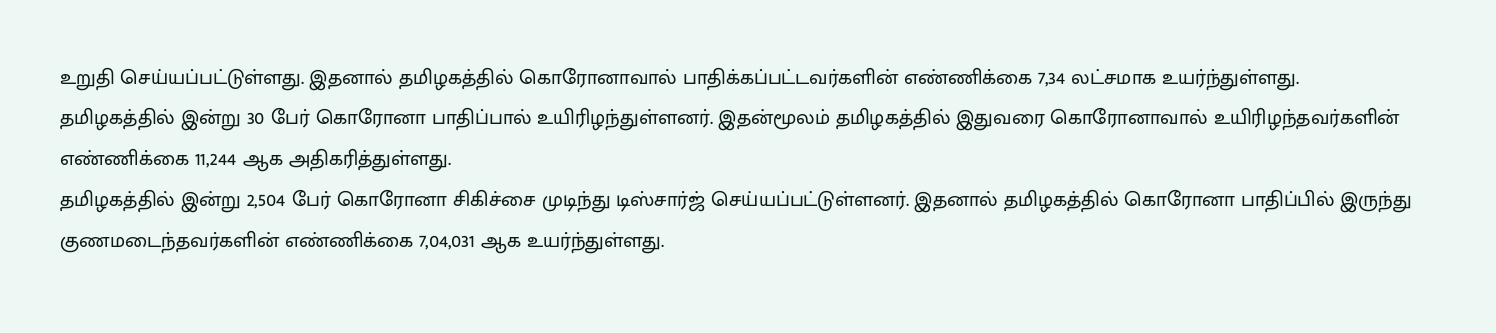உறுதி செய்யப்பட்டுள்ளது. இதனால் தமிழகத்தில் கொரோனாவால் பாதிக்கப்பட்டவர்களின் எண்ணிக்கை 7,34 லட்சமாக உயர்ந்துள்ளது.
தமிழகத்தில் இன்று 30 பேர் கொரோனா பாதிப்பால் உயிரிழந்துள்ளனர். இதன்மூலம் தமிழகத்தில் இதுவரை கொரோனாவால் உயிரிழந்தவர்களின் எண்ணிக்கை 11,244 ஆக அதிகரித்துள்ளது.
தமிழகத்தில் இன்று 2,504 பேர் கொரோனா சிகிச்சை முடிந்து டிஸ்சார்ஜ் செய்யப்பட்டுள்ளனர். இதனால் தமிழகத்தில் கொரோனா பாதிப்பில் இருந்து குணமடைந்தவர்களின் எண்ணிக்கை 7,04,031 ஆக உயர்ந்துள்ளது.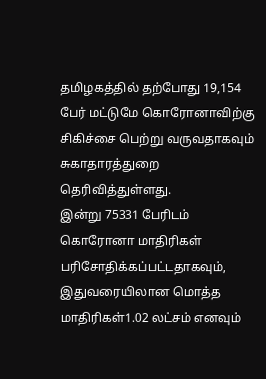தமிழகத்தில் தற்போது 19,154 பேர் மட்டுமே கொரோனாவிற்கு சிகிச்சை பெற்று வருவதாகவும் சுகாதாரத்துறை தெரிவித்துள்ளது.
இன்று 75331 பேரிடம் கொரோனா மாதிரிகள் பரிசோதிக்கப்பட்டதாகவும், இதுவரையிலான மொத்த மாதிரிகள்1.02 லட்சம் எனவும்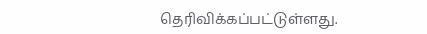தெரிவிக்கப்பட்டுள்ளது.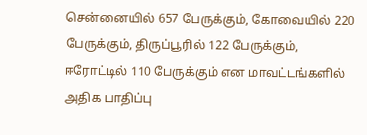சென்னையில் 657 பேருக்கும், கோவையில் 220 பேருக்கும், திருப்பூரில் 122 பேருக்கும், ஈரோட்டில் 110 பேருக்கும் என மாவட்டங்களில் அதிக பாதிப்பு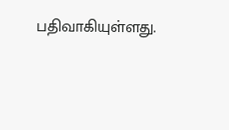பதிவாகியுள்ளது.